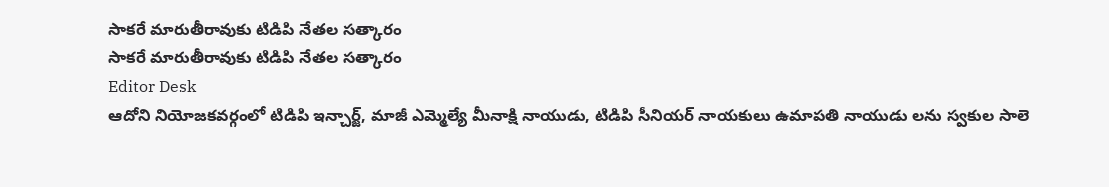సాకరే మారుతీరావుకు టిడిపి నేతల సత్కారం
సాకరే మారుతీరావుకు టిడిపి నేతల సత్కారం
Editor Desk
ఆదోని నియోజకవర్గంలో టిడిపి ఇన్చార్జ్, మాజీ ఎమ్మెల్యే మీనాక్షి నాయుడు, టిడిపి సీనియర్ నాయకులు ఉమాపతి నాయుడు లను స్వకుల సాలె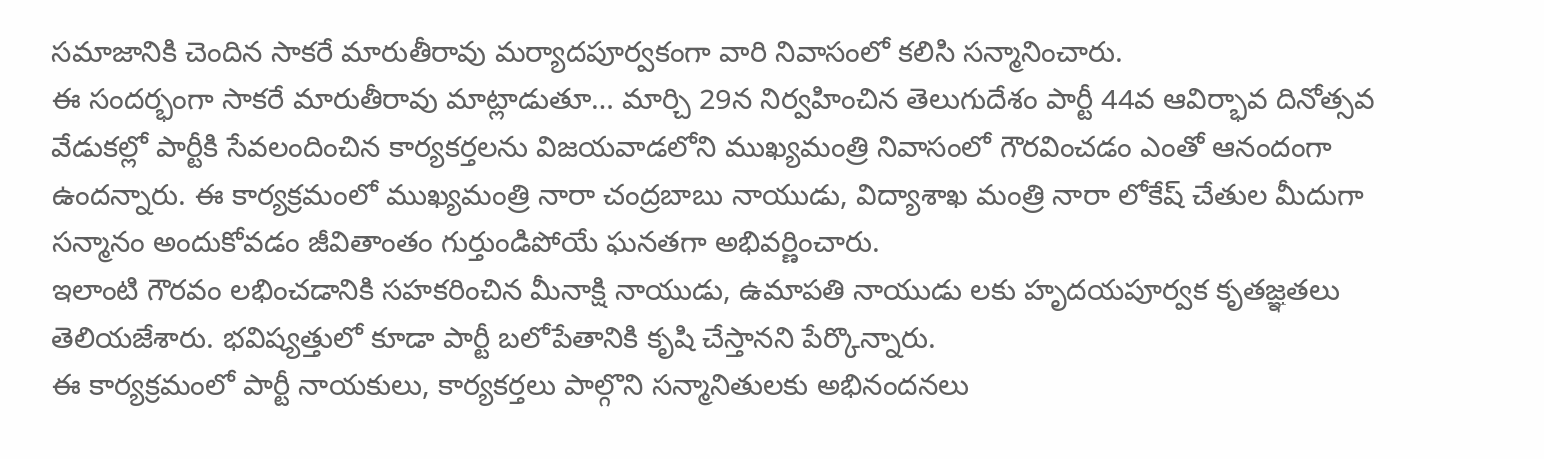సమాజానికి చెందిన సాకరే మారుతీరావు మర్యాదపూర్వకంగా వారి నివాసంలో కలిసి సన్మానించారు.
ఈ సందర్భంగా సాకరే మారుతీరావు మాట్లాడుతూ… మార్చి 29న నిర్వహించిన తెలుగుదేశం పార్టీ 44వ ఆవిర్భావ దినోత్సవ వేడుకల్లో పార్టీకి సేవలందించిన కార్యకర్తలను విజయవాడలోని ముఖ్యమంత్రి నివాసంలో గౌరవించడం ఎంతో ఆనందంగా ఉందన్నారు. ఈ కార్యక్రమంలో ముఖ్యమంత్రి నారా చంద్రబాబు నాయుడు, విద్యాశాఖ మంత్రి నారా లోకేష్ చేతుల మీదుగా సన్మానం అందుకోవడం జీవితాంతం గుర్తుండిపోయే ఘనతగా అభివర్ణించారు.
ఇలాంటి గౌరవం లభించడానికి సహకరించిన మీనాక్షి నాయుడు, ఉమాపతి నాయుడు లకు హృదయపూర్వక కృతజ్ఞతలు తెలియజేశారు. భవిష్యత్తులో కూడా పార్టీ బలోపేతానికి కృషి చేస్తానని పేర్కొన్నారు.
ఈ కార్యక్రమంలో పార్టీ నాయకులు, కార్యకర్తలు పాల్గొని సన్మానితులకు అభినందనలు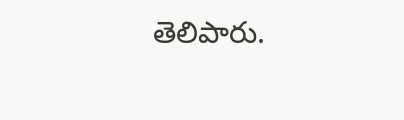తెలిపారు.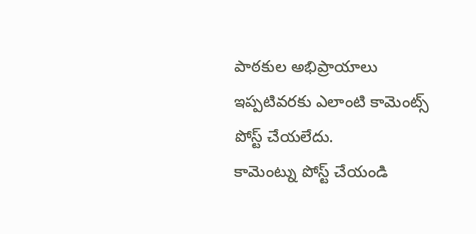పాఠకుల అభిప్రాయాలు
ఇప్పటివరకు ఎలాంటి కామెంట్స్ పోస్ట్ చేయలేదు.
కామెంట్ను పోస్ట్ చేయండి